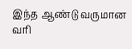இந்த ஆண்டு வருமான வரி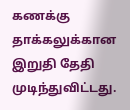கணக்கு தாக்கலுக்கான இறுதி தேதி முடிந்துவிட்டது.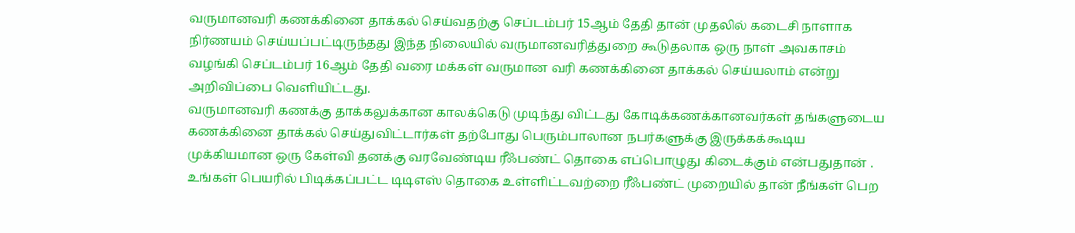வருமானவரி கணக்கினை தாக்கல் செய்வதற்கு செப்டம்பர் 15ஆம் தேதி தான் முதலில் கடைசி நாளாக நிர்ணயம் செய்யப்பட்டிருந்தது இந்த நிலையில் வருமானவரித்துறை கூடுதலாக ஒரு நாள் அவகாசம் வழங்கி செப்டம்பர் 16ஆம் தேதி வரை மக்கள் வருமான வரி கணக்கினை தாக்கல் செய்யலாம் என்று அறிவிப்பை வெளியிட்டது.
வருமானவரி கணக்கு தாக்கலுக்கான காலக்கெடு முடிந்து விட்டது கோடிக்கணக்கானவர்கள் தங்களுடைய கணக்கினை தாக்கல் செய்துவிட்டார்கள் தற்போது பெரும்பாலான நபர்களுக்கு இருக்கக்கூடிய முக்கியமான ஒரு கேள்வி தனக்கு வரவேண்டிய ரீஃபண்ட் தொகை எப்பொழுது கிடைக்கும் என்பதுதான் . உங்கள் பெயரில் பிடிக்கப்பட்ட டிடிஎஸ் தொகை உள்ளிட்டவற்றை ரீஃபண்ட் முறையில் தான் நீங்கள் பெற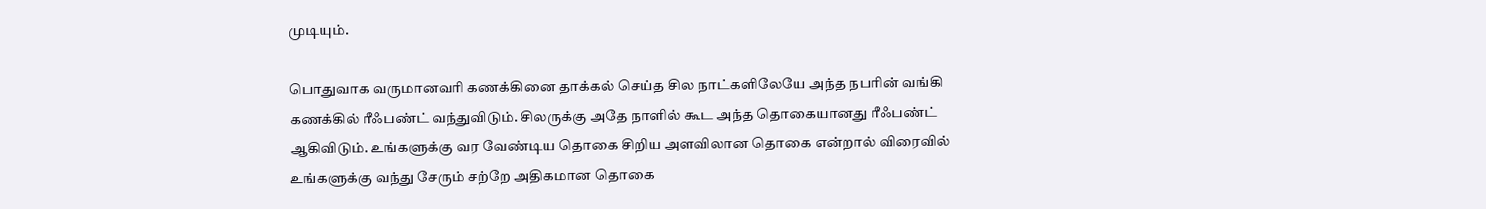முடியும்.

பொதுவாக வருமானவரி கணக்கினை தாக்கல் செய்த சில நாட்களிலேயே அந்த நபரின் வங்கி கணக்கில் ரீஃபண்ட் வந்துவிடும். சிலருக்கு அதே நாளில் கூட அந்த தொகையானது ரீஃபண்ட் ஆகிவிடும். உங்களுக்கு வர வேண்டிய தொகை சிறிய அளவிலான தொகை என்றால் விரைவில் உங்களுக்கு வந்து சேரும் சற்றே அதிகமான தொகை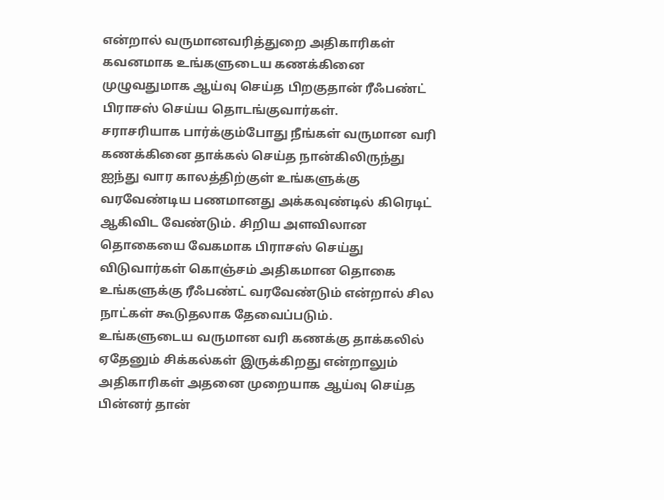என்றால் வருமானவரித்துறை அதிகாரிகள் கவனமாக உங்களுடைய கணக்கினை முழுவதுமாக ஆய்வு செய்த பிறகுதான் ரீஃபண்ட் பிராசஸ் செய்ய தொடங்குவார்கள்.
சராசரியாக பார்க்கும்போது நீங்கள் வருமான வரி கணக்கினை தாக்கல் செய்த நான்கிலிருந்து ஐந்து வார காலத்திற்குள் உங்களுக்கு வரவேண்டிய பணமானது அக்கவுண்டில் கிரெடிட் ஆகிவிட வேண்டும். சிறிய அளவிலான தொகையை வேகமாக பிராசஸ் செய்து விடுவார்கள் கொஞ்சம் அதிகமான தொகை உங்களுக்கு ரீஃபண்ட் வரவேண்டும் என்றால் சில நாட்கள் கூடுதலாக தேவைப்படும்.
உங்களுடைய வருமான வரி கணக்கு தாக்கலில் ஏதேனும் சிக்கல்கள் இருக்கிறது என்றாலும் அதிகாரிகள் அதனை முறையாக ஆய்வு செய்த பின்னர் தான்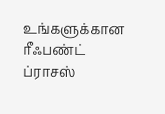உங்களுக்கான ரீஃபண்ட் ப்ராசஸ்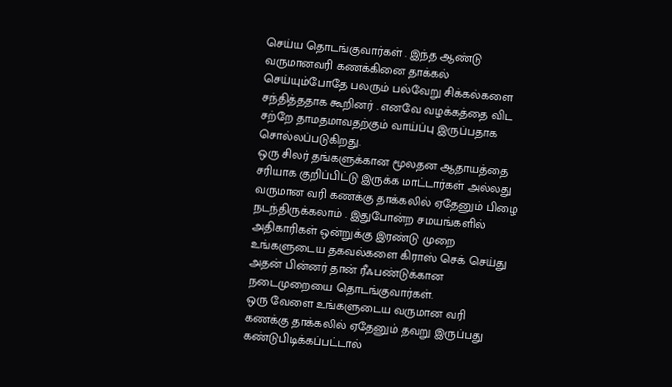செய்ய தொடங்குவார்கள் . இந்த ஆண்டு வருமானவரி கணக்கினை தாக்கல் செய்யும்போதே பலரும் பல்வேறு சிக்கல்களை சந்தித்ததாக கூறினர் . எனவே வழக்கத்தை விட சற்றே தாமதமாவதற்கும் வாய்ப்பு இருப்பதாக சொல்லப்படுகிறது.
ஒரு சிலர் தங்களுக்கான மூலதன ஆதாயத்தை சரியாக குறிப்பிட்டு இருக்க மாட்டார்கள் அல்லது வருமான வரி கணக்கு தாக்கலில் ஏதேனும் பிழை நடந்திருக்கலாம் . இதுபோன்ற சமயங்களில் அதிகாரிகள் ஒன்றுக்கு இரண்டு முறை உங்களுடைய தகவல்களை கிராஸ் செக் செய்து அதன் பின்னர் தான் ரீஃபண்டுக்கான நடைமுறையை தொடங்குவார்கள்.
ஒரு வேளை உங்களுடைய வருமான வரி கணக்கு தாக்கலில் ஏதேனும் தவறு இருப்பது கண்டுபிடிக்கப்பட்டால்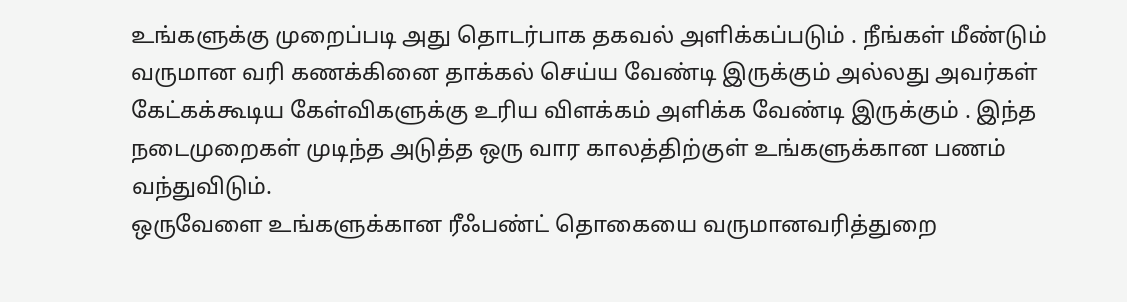உங்களுக்கு முறைப்படி அது தொடர்பாக தகவல் அளிக்கப்படும் . நீங்கள் மீண்டும் வருமான வரி கணக்கினை தாக்கல் செய்ய வேண்டி இருக்கும் அல்லது அவர்கள் கேட்கக்கூடிய கேள்விகளுக்கு உரிய விளக்கம் அளிக்க வேண்டி இருக்கும் . இந்த நடைமுறைகள் முடிந்த அடுத்த ஒரு வார காலத்திற்குள் உங்களுக்கான பணம் வந்துவிடும்.
ஒருவேளை உங்களுக்கான ரீஃபண்ட் தொகையை வருமானவரித்துறை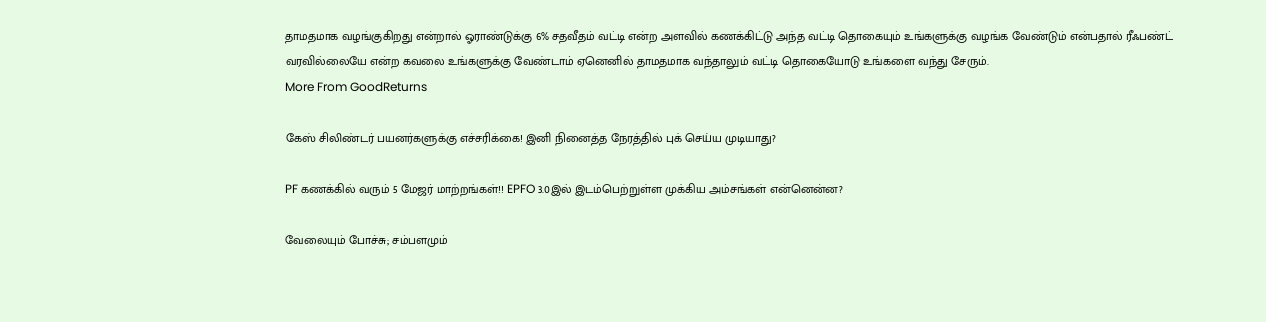தாமதமாக வழங்குகிறது என்றால் ஓராண்டுக்கு 6% சதவீதம் வட்டி என்ற அளவில் கணக்கிட்டு அந்த வட்டி தொகையும் உங்களுக்கு வழங்க வேண்டும் என்பதால் ரீஃபண்ட் வரவில்லையே என்ற கவலை உங்களுக்கு வேண்டாம் ஏனெனில் தாமதமாக வந்தாலும் வட்டி தொகையோடு உங்களை வந்து சேரும்.
More From GoodReturns

கேஸ் சிலிண்டர் பயனர்களுக்கு எச்சரிக்கை! இனி நினைத்த நேரத்தில் புக் செய்ய முடியாது?

PF கணக்கில் வரும் 5 மேஜர் மாற்றங்கள்!! EPFO 3.0இல் இடம்பெற்றுள்ள முக்கிய அம்சங்கள் என்னென்ன?

வேலையும் போச்சு; சம்பளமும்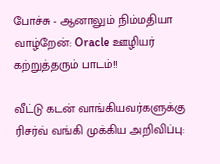போச்சு - ஆனாலும் நிம்மதியா வாழ்றேன்: Oracle ஊழியர் கற்றுத்தரும் பாடம்!!

வீட்டு கடன் வாங்கியவர்களுக்கு ரிசர்வ் வங்கி முக்கிய அறிவிப்பு: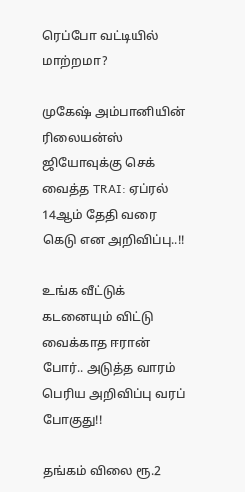ரெப்போ வட்டியில் மாற்றமா?

முகேஷ் அம்பானியின் ரிலையன்ஸ் ஜியோவுக்கு செக் வைத்த TRAI: ஏப்ரல் 14ஆம் தேதி வரை கெடு என அறிவிப்பு..!!

உங்க வீட்டுக் கடனையும் விட்டு வைக்காத ஈரான் போர்.. அடுத்த வாரம் பெரிய அறிவிப்பு வரப் போகுது!!

தங்கம் விலை ரூ.2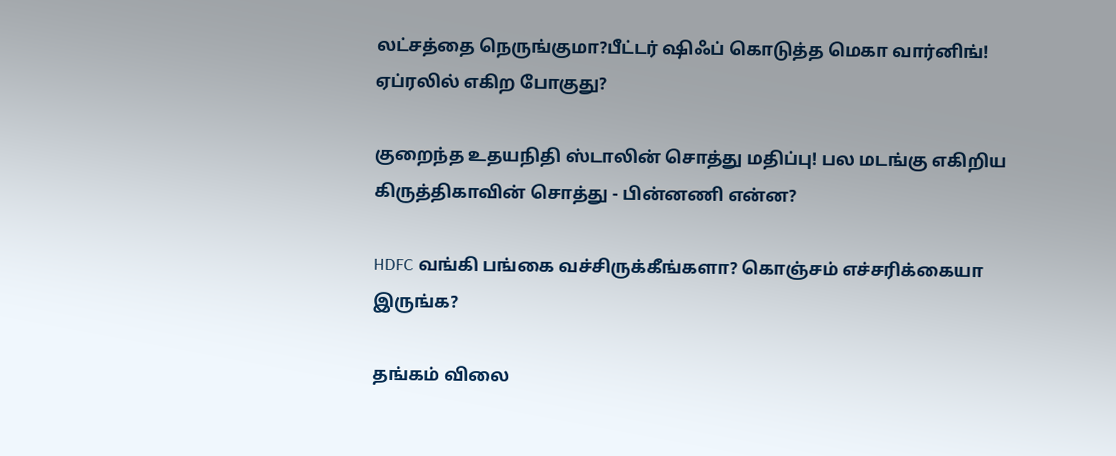லட்சத்தை நெருங்குமா?பீட்டர் ஷிஃப் கொடுத்த மெகா வார்னிங்! ஏப்ரலில் எகிற போகுது?

குறைந்த உதயநிதி ஸ்டாலின் சொத்து மதிப்பு! பல மடங்கு எகிறிய கிருத்திகாவின் சொத்து - பின்னணி என்ன?

HDFC வங்கி பங்கை வச்சிருக்கீங்களா? கொஞ்சம் எச்சரிக்கையா இருங்க?

தங்கம் விலை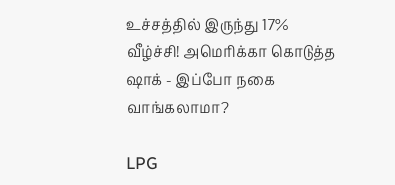உச்சத்தில் இருந்து 17% வீழ்ச்சி! அமெரிக்கா கொடுத்த ஷாக் - இப்போ நகை வாங்கலாமா?

LPG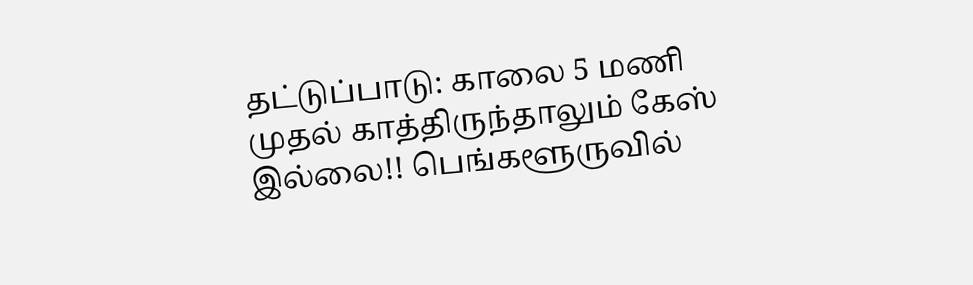தட்டுப்பாடு: காலை 5 மணி முதல் காத்திருந்தாலும் கேஸ் இல்லை!! பெங்களூருவில்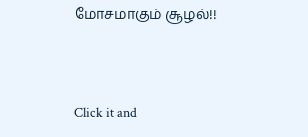மோசமாகும் சூழல்!!



Click it and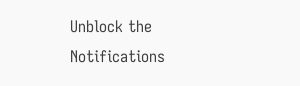Unblock the Notifications